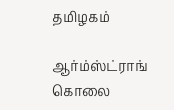தமிழகம்

ஆர்ம்ஸ்ட்ராங் கொலை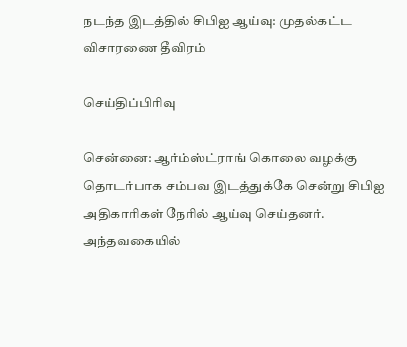நடந்த இடத்தில் சிபிஐ ஆய்வு: முதல்கட்ட விசாரணை தீவிரம்

செய்திப்பிரிவு

சென்னை: ஆர்ம்ஸ்ட்ராங் கொலை வழக்கு தொடர்பாக சம்பவ இடத்துக்கே சென்று சிபிஐ அதிகாரிகள் நேரில் ஆய்வு செய்தனர். அந்தவகையில்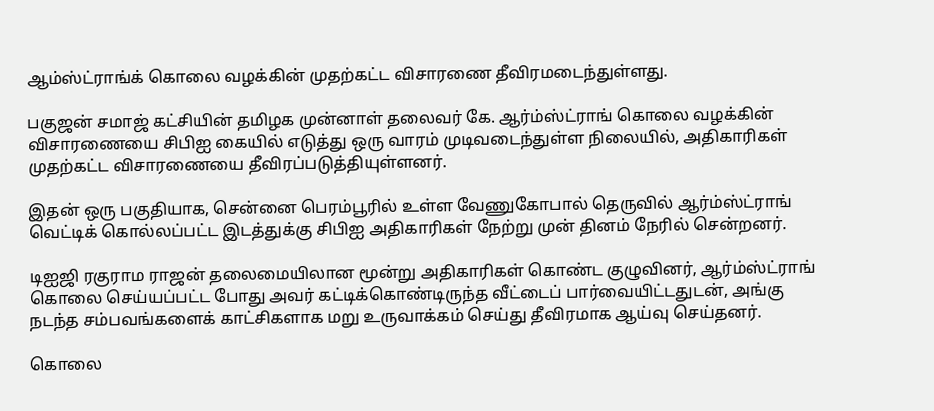ஆம்ஸ்ட்ராங்க் கொலை வழக்கின் முதற்கட்ட விசாரணை தீவிரமடைந்துள்ளது.

பகுஜன் சமாஜ் கட்சியின் தமிழக முன்னாள் தலைவர் கே. ஆர்ம்ஸ்ட்ராங் கொலை வழக்கின் விசாரணையை சிபிஐ கையில் எடுத்து ஒரு வாரம் முடிவடைந்துள்ள நிலையில், அதிகாரிகள் முதற்கட்ட விசாரணையை தீவிரப்படுத்தியுள்ளனர்.

இதன் ஒரு பகுதியாக, சென்னை பெரம்பூரில் உள்ள வேணுகோபால் தெருவில் ஆர்ம்ஸ்ட்ராங் வெட்டிக் கொல்லப்பட்ட இடத்துக்கு சிபிஐ அதிகாரிகள் நேற்று முன் தினம் நேரில் சென்றனர்.

டிஐஜி ரகுராம ராஜன் தலைமையிலான மூன்று அதிகாரிகள் கொண்ட குழுவினர், ஆர்ம்ஸ்ட்ராங் கொலை செய்யப்பட்ட போது அவர் கட்டிக்கொண்டிருந்த வீட்டைப் பார்வையிட்டதுடன், அங்கு நடந்த சம்பவங்களைக் காட்சிகளாக மறு உருவாக்கம் செய்து தீவிரமாக ஆய்வு செய்தனர்.

கொலை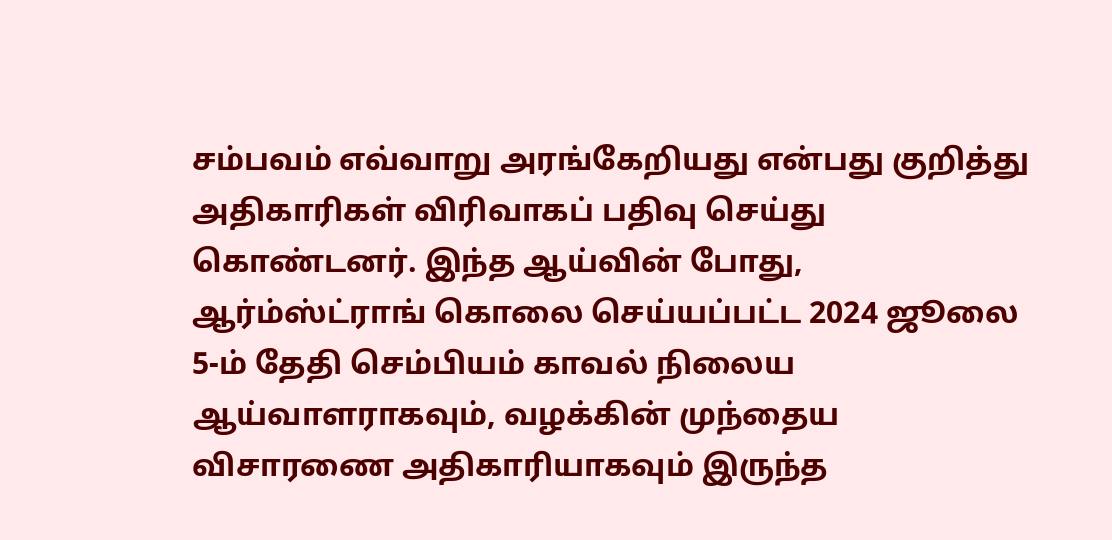சம்பவம் எவ்வாறு அரங்கேறியது என்பது குறித்து அதிகாரிகள் விரிவாகப் பதிவு செய்து கொண்டனர். இந்த ஆய்வின் போது, ஆர்ம்ஸ்ட்ராங் கொலை செய்யப்பட்ட 2024 ஜூலை 5-ம் தேதி செம்பியம் காவல் நிலைய ஆய்வாளராகவும், வழக்கின் முந்தைய விசாரணை அதிகாரியாகவும் இருந்த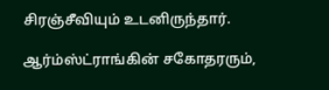சிரஞ்சீவியும் உடனிருந்தார்.

ஆர்ம்ஸ்ட்ராங்கின் சகோதரரும்,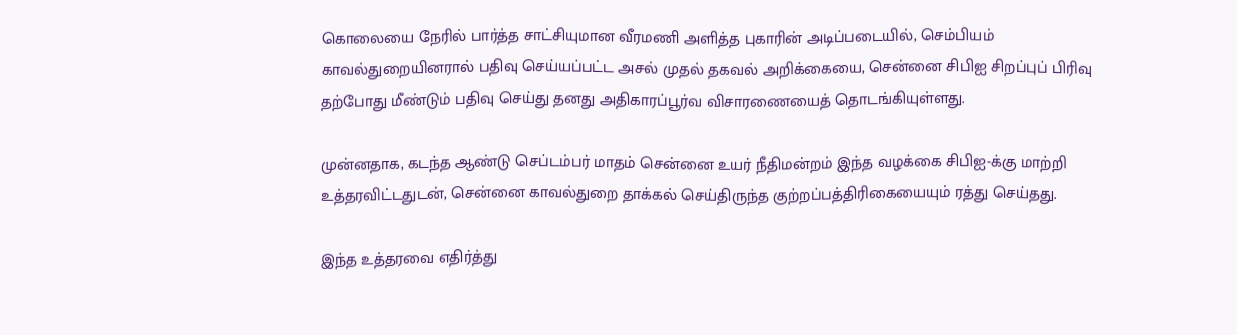கொலையை நேரில் பார்த்த சாட்சியுமான வீரமணி அளித்த புகாரின் அடிப்படையில், செம்பியம் காவல்துறையினரால் பதிவு செய்யப்பட்ட அசல் முதல் தகவல் அறிக்கையை, சென்னை சிபிஐ சிறப்புப் பிரிவு தற்போது மீண்டும் பதிவு செய்து தனது அதிகாரப்பூர்வ விசாரணையைத் தொடங்கியுள்ளது.

முன்னதாக, கடந்த ஆண்டு செப்டம்பர் மாதம் சென்னை உயர் நீதிமன்றம் இந்த வழக்கை சிபிஐ-க்கு மாற்றி உத்தரவிட்டதுடன், சென்னை காவல்துறை தாக்கல் செய்திருந்த குற்றப்பத்திரிகையையும் ரத்து செய்தது.

இந்த உத்தரவை எதிர்த்து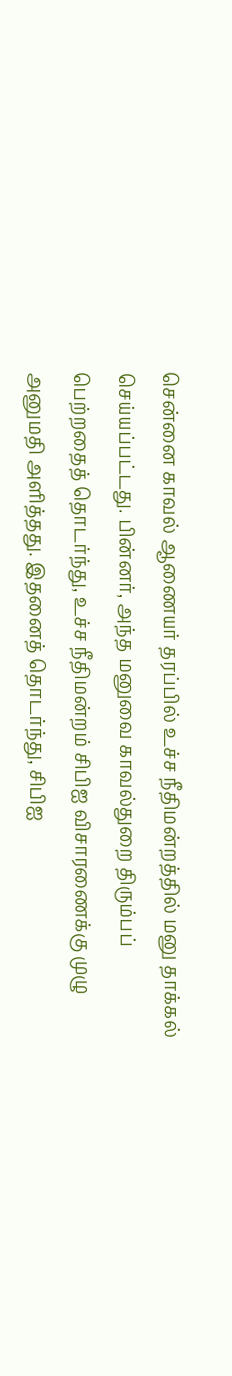சென்னை காவல் ஆணையர் தரப்பில் உச்ச நீதிமன்றத்தில் மனு தாக்கல் செய்யப்பட்டது. பின்னர், அந்த மனுவை காவல்துறை திரும்பப் பெற்றதைத் தொடர்ந்து, உச்ச நீதிமன்றம் சிபிஐ விசாரணைக்கு முழு அனுமதி அளித்தது. இதனைத் தொடர்ந்து, சிபிஐ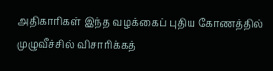அதிகாரிகள் இந்த வழக்கைப் புதிய கோணத்தில் முழுவீச்சில் விசாரிக்கத்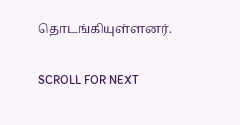தொடங்கியுள்ளனர்.

SCROLL FOR NEXT